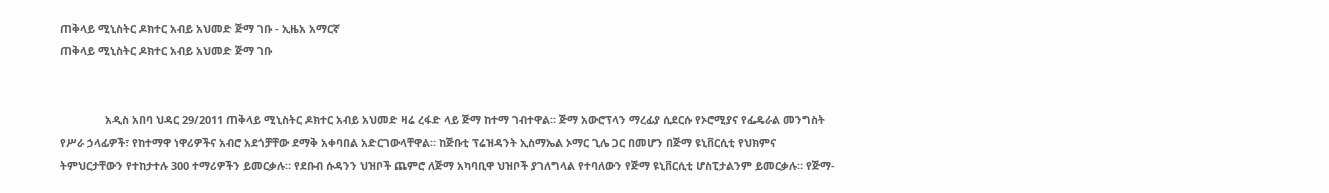ጠቅላይ ሚኒስትር ዶክተር አብይ አህመድ ጅማ ገቡ - ኢዜአ አማርኛ
ጠቅላይ ሚኒስትር ዶክተር አብይ አህመድ ጅማ ገቡ


               አዲስ አበባ ህዳር 29/2011 ጠቅላይ ሚኒስትር ዶክተር አብይ አህመድ ዛሬ ረፋድ ላይ ጅማ ከተማ ገብተዋል። ጅማ አውሮፕላን ማረፊያ ሲደርሱ የኦሮሚያና የፌዴራል መንግስት የሥራ ኃላፊዎች፣ የከተማዋ ነዋሪዎችና አብሮ አደጎቻቸው ደማቅ አቀባበል አድርገውላቸዋል። ከጅቡቲ ፕሬዝዳንት ኢስማኤል ኦማር ጊሌ ጋር በመሆን በጅማ ዩኒቨርሲቲ የህክምና ትምህርታቸውን የተከታተሉ 300 ተማሪዎችን ይመርቃሉ። የደቡብ ሱዳንን ህዝቦች ጨምሮ ለጅማ አካባቢዋ ህዝቦች ያገለግላል የተባለውን የጅማ ዩኒቨርሲቲ ሆስፒታልንም ይመርቃሉ። የጅማ-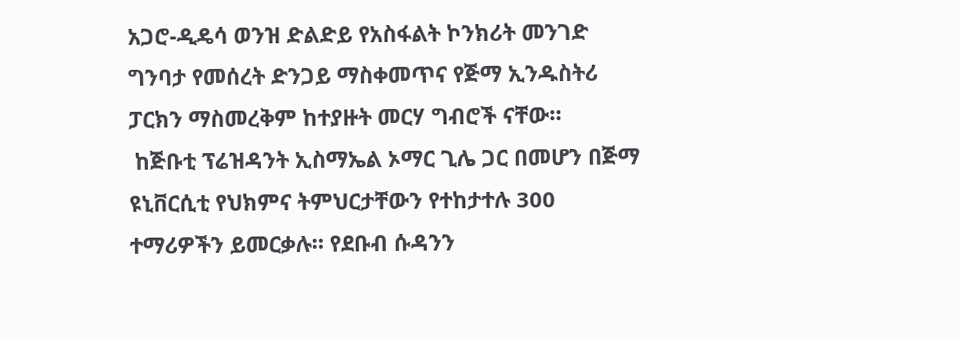አጋሮ-ዲዴሳ ወንዝ ድልድይ የአስፋልት ኮንክሪት መንገድ ግንባታ የመሰረት ድንጋይ ማስቀመጥና የጅማ ኢንዱስትሪ ፓርክን ማስመረቅም ከተያዙት መርሃ ግብሮች ናቸው።
 ከጅቡቲ ፕሬዝዳንት ኢስማኤል ኦማር ጊሌ ጋር በመሆን በጅማ ዩኒቨርሲቲ የህክምና ትምህርታቸውን የተከታተሉ 300 ተማሪዎችን ይመርቃሉ። የደቡብ ሱዳንን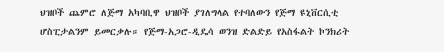ህዝቦች ጨምሮ ለጅማ አካባቢዋ ህዝቦች ያገለግላል የተባለውን የጅማ ዩኒቨርሲቲ ሆስፒታልንም ይመርቃሉ። የጅማ-አጋሮ-ዲዴሳ ወንዝ ድልድይ የአስፋልት ኮንክሪት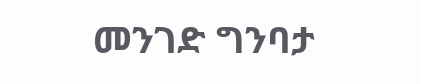መንገድ ግንባታ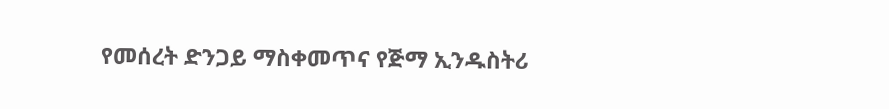የመሰረት ድንጋይ ማስቀመጥና የጅማ ኢንዱስትሪ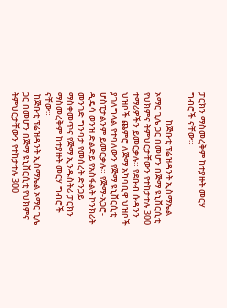ፓርክን ማስመረቅም ከተያዙት መርሃ ግብሮች ናቸው።

              ከጅቡቲ ፕሬዝዳንት ኢስማኤል ኦማር ጊሌ ጋር በመሆን በጅማ ዩኒቨርሲቲ የህክምና ትምህርታቸውን የተከታተሉ 300 ተማሪዎችን ይመርቃሉ። የደቡብ ሱዳንን ህዝቦች ጨምሮ ለጅማ አካባቢዋ ህዝቦች ያገለግላል የተባለውን የጅማ ዩኒቨርሲቲ ሆስፒታልንም ይመርቃሉ። የጅማ-አጋሮ-ዲዴሳ ወንዝ ድልድይ የአስፋልት ኮንክሪት መንገድ ግንባታ የመሰረት ድንጋይ ማስቀመጥና የጅማ ኢንዱስትሪ ፓርክን ማስመረቅም ከተያዙት መርሃ ግብሮች ናቸው።
 ከጅቡቲ ፕሬዝዳንት ኢስማኤል ኦማር ጊሌ ጋር በመሆን በጅማ ዩኒቨርሲቲ የህክምና ትምህርታቸውን የተከታተሉ 300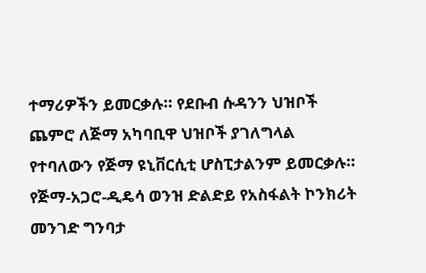ተማሪዎችን ይመርቃሉ። የደቡብ ሱዳንን ህዝቦች ጨምሮ ለጅማ አካባቢዋ ህዝቦች ያገለግላል የተባለውን የጅማ ዩኒቨርሲቲ ሆስፒታልንም ይመርቃሉ። የጅማ-አጋሮ-ዲዴሳ ወንዝ ድልድይ የአስፋልት ኮንክሪት መንገድ ግንባታ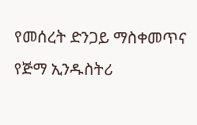የመሰረት ድንጋይ ማስቀመጥና የጅማ ኢንዱስትሪ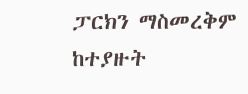ፓርክን ማስመረቅም ከተያዙት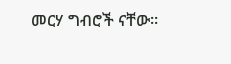መርሃ ግብሮች ናቸው።